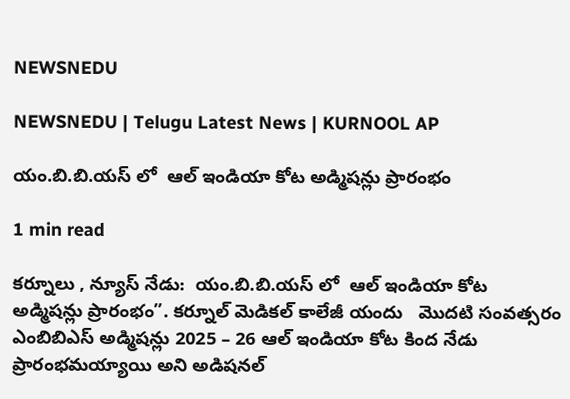NEWSNEDU

NEWSNEDU | Telugu Latest News | KURNOOL AP

యం.బి.బి.యస్ లో  ఆల్ ఇండియా కోట అడ్మిషన్లు ప్రారంభం

1 min read

కర్నూలు , న్యూస్ నేడు:  యం.బి.బి.యస్ లో  ఆల్ ఇండియా కోట అడ్మిషన్లు ప్రారంభం”. కర్నూల్ మెడికల్ కాలేజీ యందు   మొదటి సంవత్సరం ఎంబిబిఎస్ అడ్మిషన్లు 2025 – 26 ఆల్ ఇండియా కోట కింద నేడు ప్రారంభమయ్యాయి అని అడిషనల్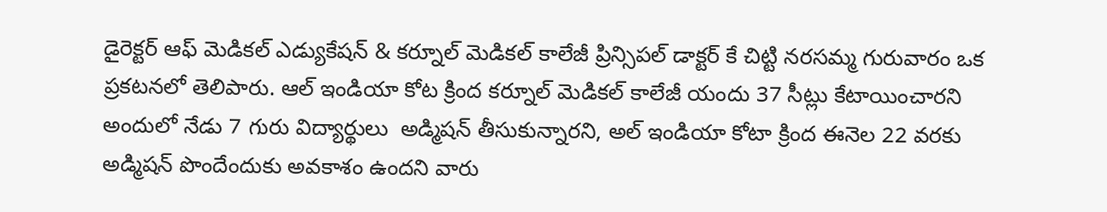డైరెక్టర్ ఆఫ్ మెడికల్ ఎడ్యుకేషన్ & కర్నూల్ మెడికల్ కాలేజీ ప్రిన్సిపల్ డాక్టర్ కే చిట్టి నరసమ్మ గురువారం ఒక ప్రకటనలో తెలిపారు. ఆల్ ఇండియా కోట క్రింద కర్నూల్ మెడికల్ కాలేజీ యందు 37 సీట్లు కేటాయించారని అందులో నేడు 7 గురు విద్యార్థులు  అడ్మిషన్ తీసుకున్నారని, అల్ ఇండియా కోటా క్రింద ఈనెల 22 వరకు అడ్మిషన్ పొందేందుకు అవకాశం ఉందని వారు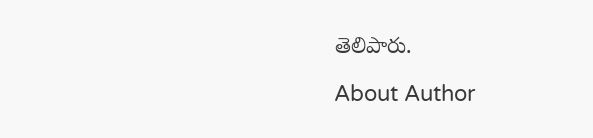తెలిపారు.

About Author